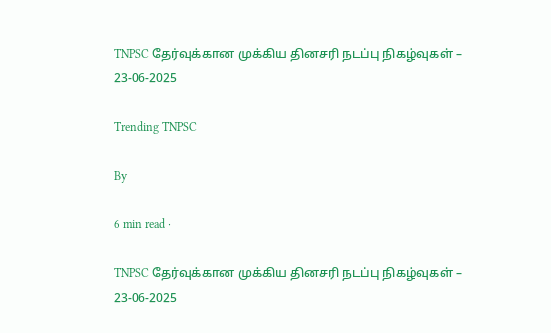TNPSC தேர்வுக்கான முக்கிய தினசரி நடப்பு நிகழ்வுகள் – 23-06-2025

Trending TNPSC

By

6 min read ·

TNPSC தேர்வுக்கான முக்கிய தினசரி நடப்பு நிகழ்வுகள் – 23-06-2025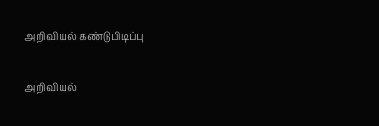அறிவியல் கண்டுபிடிப்பு

அறிவியல்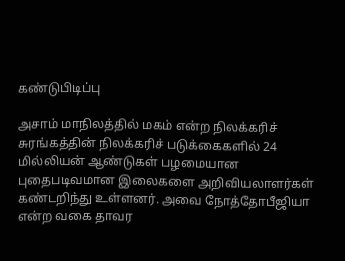கண்டுபிடிப்பு

அசாம் மாநிலத்தில் மகம் என்ற நிலக்கரிச் சுரங்கத்தின் நிலக்கரிச் படுக்கைகளில் 24 மில்லியன் ஆண்டுகள் பழமையான புதைபடிவமான இலைகளை அறிவியலாளர்கள் கண்டறிந்து உள்ளனர். அவை நோத்தோபீஜியா என்ற வகை தாவர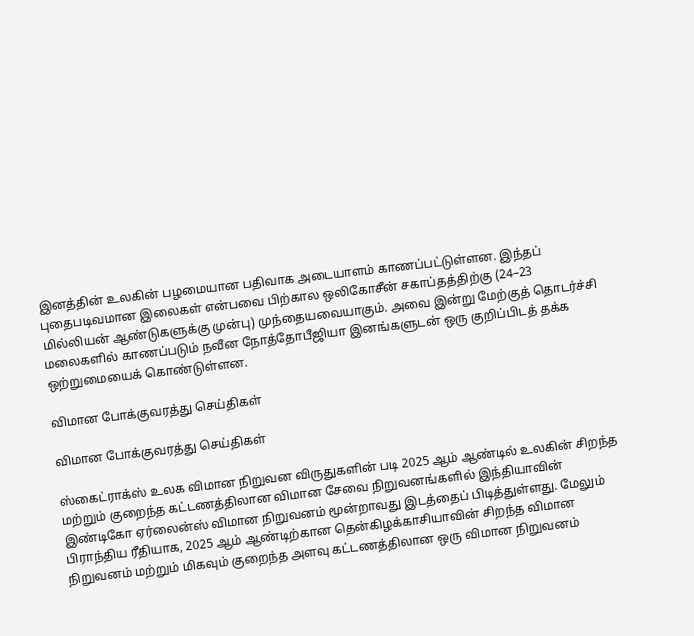இனத்தின் உலகின் பழமையான பதிவாக அடையாளம் காணப்பட்டுள்ளன. இந்தப் புதைபடிவமான இலைகள் என்பவை பிற்கால ஒலிகோசீன் சகாப்தத்திற்கு (24–23 மில்லியன் ஆண்டுகளுக்கு முன்பு) முந்தையவையாகும். அவை இன்று மேற்குத் தொடர்ச்சி மலைகளில் காணப்படும் நவீன நோத்தோபீஜியா இனங்களுடன் ஒரு குறிப்பிடத் தக்க ஒற்றுமையைக் கொண்டுள்ளன.

விமான போக்குவரத்து செய்திகள்

விமான போக்குவரத்து செய்திகள்

ஸ்கைட்ராக்ஸ் உலக விமான நிறுவன விருதுகளின் படி 2025 ஆம் ஆண்டில் உலகின் சிறந்த மற்றும் குறைந்த கட்டணத்திலான விமான சேவை நிறுவனங்களில் இந்தியாவின் இண்டிகோ ஏர்லைன்ஸ் விமான நிறுவனம் மூன்றாவது இடத்தைப் பிடித்துள்ளது. மேலும் பிராந்திய ரீதியாக, 2025 ஆம் ஆண்டிற்கான தென்கிழக்காசியாவின் சிறந்த விமான நிறுவனம் மற்றும் மிகவும் குறைந்த அளவு கட்டணத்திலான ஒரு விமான நிறுவனம்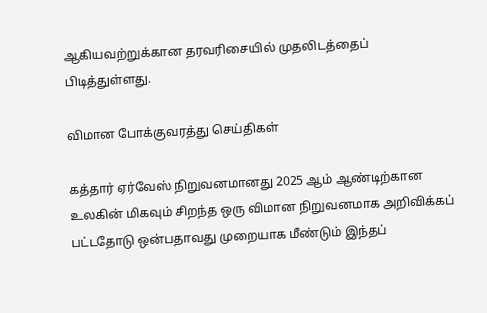ஆகியவற்றுக்கான தரவரிசையில் முதலிடத்தைப் பிடித்துள்ளது.

விமான போக்குவரத்து செய்திகள்

கத்தார் ஏர்வேஸ் நிறுவனமானது 2025 ஆம் ஆண்டிற்கான உலகின் மிகவும் சிறந்த ஒரு விமான நிறுவனமாக அறிவிக்கப் பட்டதோடு ஒன்பதாவது முறையாக மீண்டும் இந்தப்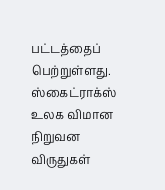பட்டத்தைப் பெற்றுள்ளது. ஸ்கைட்ராக்ஸ் உலக விமான நிறுவன விருதுகள்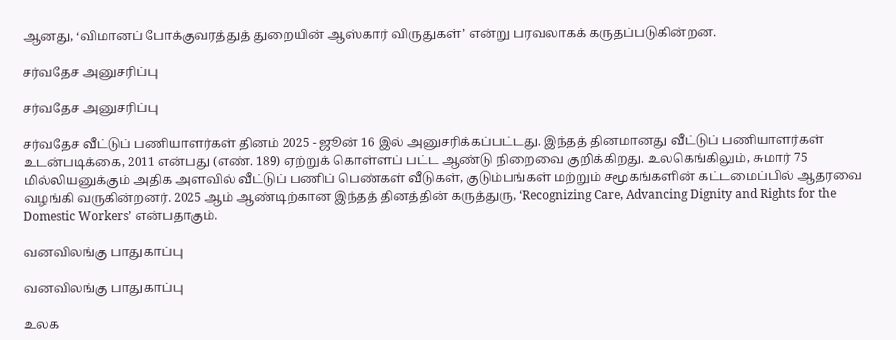ஆனது, ‘விமானப் போக்குவரத்துத் துறையின் ஆஸ்கார் விருதுகள்’ என்று பரவலாகக் கருதப்படுகின்றன.

சர்வதேச அனுசரிப்பு

சர்வதேச அனுசரிப்பு

சர்வதேச வீட்டுப் பணியாளர்கள் தினம் 2025 - ஜூன் 16 இல் அனுசரிக்கப்பட்டது. இந்தத் தினமானது வீட்டுப் பணியாளர்கள் உடன்படிக்கை, 2011 என்பது (எண். 189) ஏற்றுக் கொள்ளப் பட்ட ஆண்டு நிறைவை குறிக்கிறது. உலகெங்கிலும், சுமார் 75 மில்லியனுக்கும் அதிக அளவில் வீட்டுப் பணிப் பெண்கள் வீடுகள், குடும்பங்கள் மற்றும் சமூகங்களின் கட்டமைப்பில் ஆதரவை வழங்கி வருகின்றனர். 2025 ஆம் ஆண்டிற்கான இந்தத் தினத்தின் கருத்துரு, ‘Recognizing Care, Advancing Dignity and Rights for the Domestic Workers’ என்பதாகும்.

வனவிலங்கு பாதுகாப்பு

வனவிலங்கு பாதுகாப்பு

உலக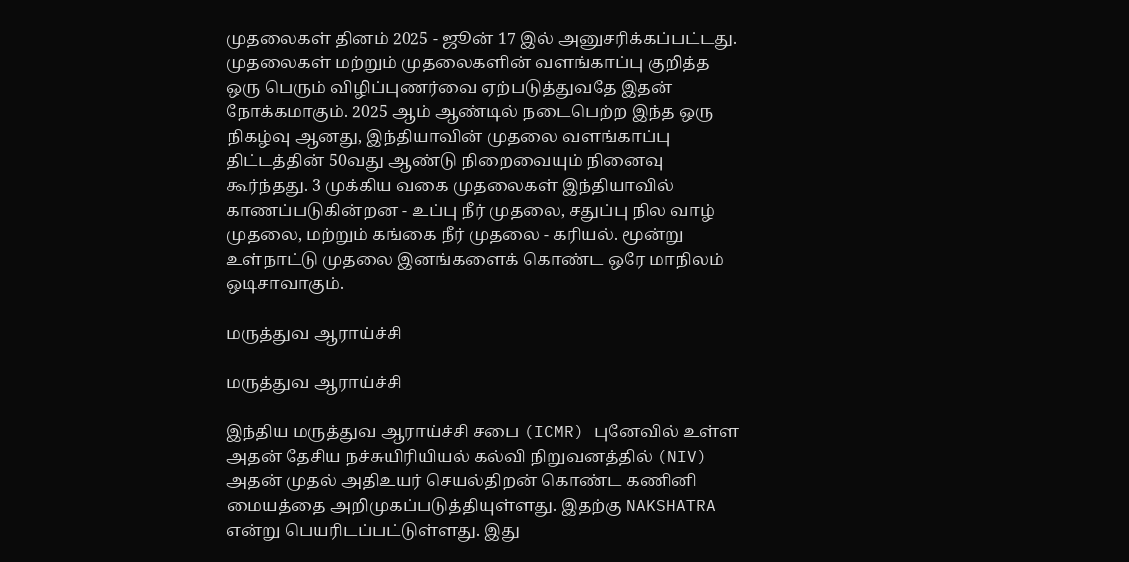முதலைகள் தினம் 2025 - ஜூன் 17 இல் அனுசரிக்கப்பட்டது. முதலைகள் மற்றும் முதலைகளின் வளங்காப்பு குறித்த ஒரு பெரும் விழிப்புணர்வை ஏற்படுத்துவதே இதன் நோக்கமாகும். 2025 ஆம் ஆண்டில் நடைபெற்ற இந்த ஒரு நிகழ்வு ஆனது, இந்தியாவின் முதலை வளங்காப்பு திட்டத்தின் 50வது ஆண்டு நிறைவையும் நினைவு கூர்ந்தது. 3 முக்கிய வகை முதலைகள் இந்தியாவில் காணப்படுகின்றன - உப்பு நீர் முதலை, சதுப்பு நில வாழ் முதலை, மற்றும் கங்கை நீர் முதலை - கரியல். மூன்று உள்நாட்டு முதலை இனங்களைக் கொண்ட ஒரே மாநிலம் ஒடிசாவாகும்.

மருத்துவ ஆராய்ச்சி

மருத்துவ ஆராய்ச்சி

இந்திய மருத்துவ ஆராய்ச்சி சபை (ICMR) புனேவில் உள்ள அதன் தேசிய நச்சுயிரியியல் கல்வி நிறுவனத்தில் (NIV) அதன் முதல் அதிஉயர் செயல்திறன் கொண்ட கணினி மையத்தை அறிமுகப்படுத்தியுள்ளது. இதற்கு NAKSHATRA என்று பெயரிடப்பட்டுள்ளது. இது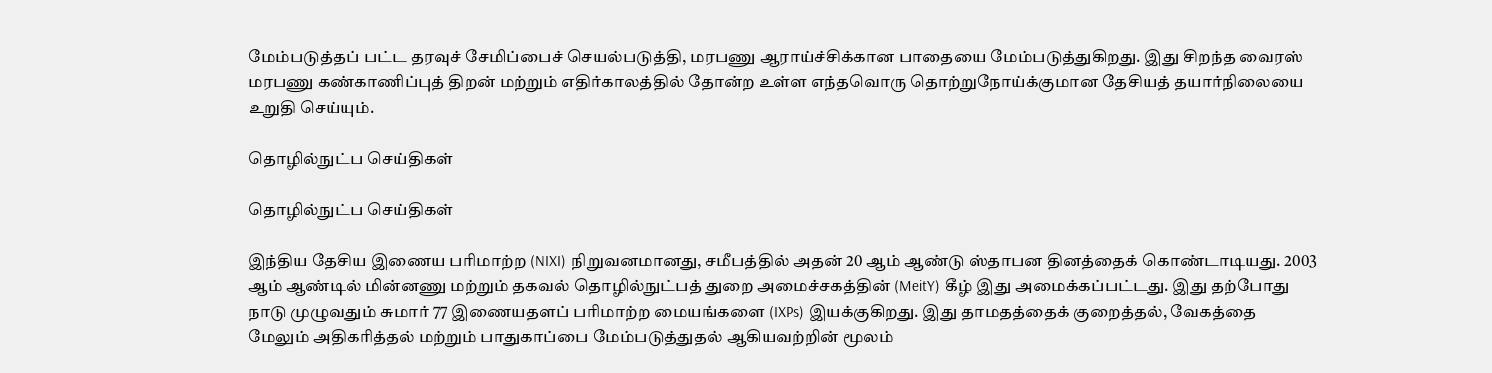மேம்படுத்தப் பட்ட தரவுச் சேமிப்பைச் செயல்படுத்தி, மரபணு ஆராய்ச்சிக்கான பாதையை மேம்படுத்துகிறது. இது சிறந்த வைரஸ் மரபணு கண்காணிப்புத் திறன் மற்றும் எதிர்காலத்தில் தோன்ற உள்ள எந்தவொரு தொற்றுநோய்க்குமான தேசியத் தயார்நிலையை உறுதி செய்யும்.

தொழில்நுட்ப செய்திகள்

தொழில்நுட்ப செய்திகள்

இந்திய தேசிய இணைய பரிமாற்ற (NIXI) நிறுவனமானது, சமீபத்தில் அதன் 20 ஆம் ஆண்டு ஸ்தாபன தினத்தைக் கொண்டாடியது. 2003 ஆம் ஆண்டில் மின்னணு மற்றும் தகவல் தொழில்நுட்பத் துறை அமைச்சகத்தின் (MeitY) கீழ் இது அமைக்கப்பட்டது. இது தற்போது நாடு முழுவதும் சுமார் 77 இணையதளப் பரிமாற்ற மையங்களை (IXPs) இயக்குகிறது. இது தாமதத்தைக் குறைத்தல், வேகத்தை மேலும் அதிகரித்தல் மற்றும் பாதுகாப்பை மேம்படுத்துதல் ஆகியவற்றின் மூலம்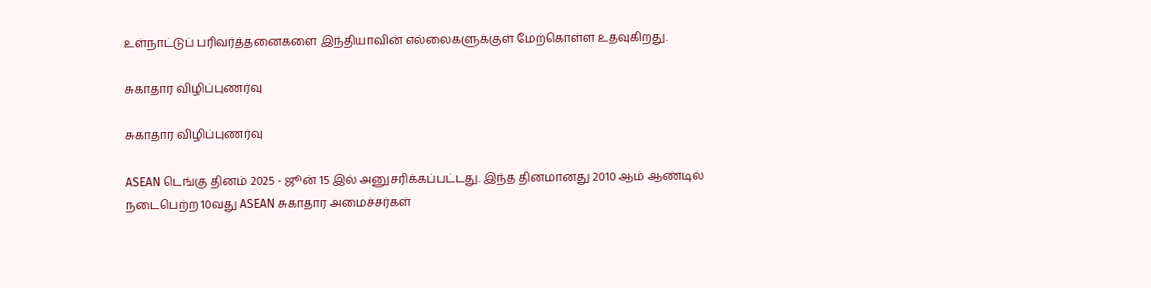உள்நாட்டுப் பரிவர்த்தனைகளை இந்தியாவின் எல்லைகளுக்குள் மேற்கொள்ள உதவுகிறது.

சுகாதார விழிப்புணர்வு

சுகாதார விழிப்புணர்வு

ASEAN டெங்கு தினம் 2025 - ஜூன் 15 இல் அனுசரிக்கப்பட்டது. இந்த தினமானது 2010 ஆம் ஆண்டில் நடைபெற்ற 10வது ASEAN சுகாதார அமைச்சர்கள்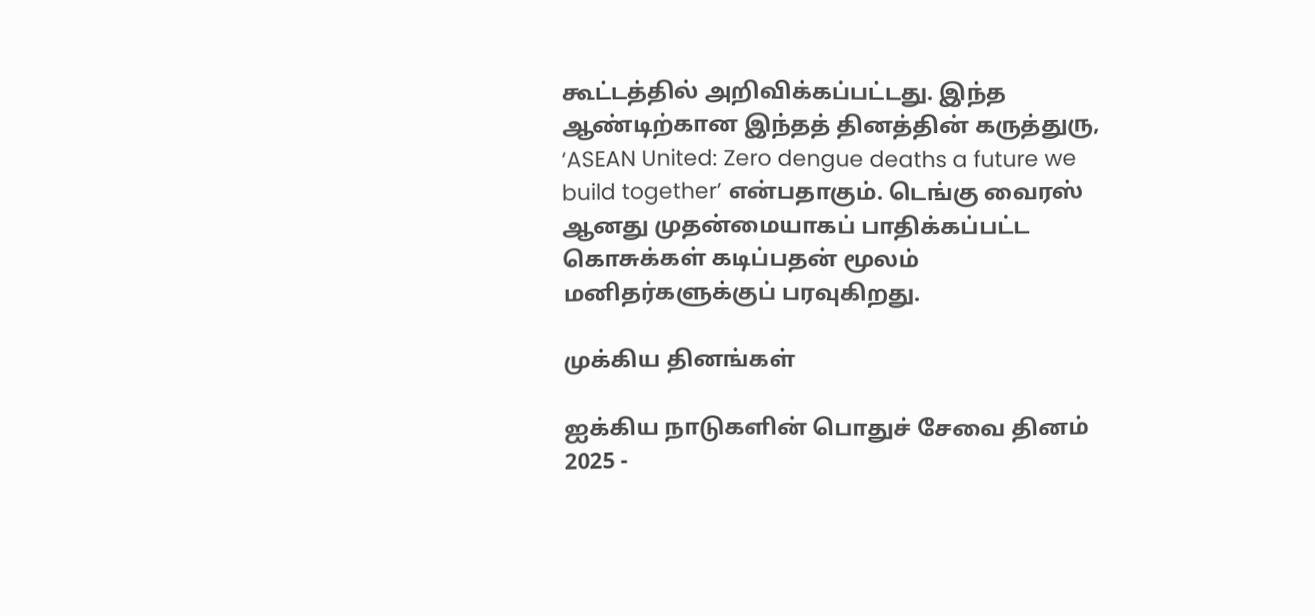கூட்டத்தில் அறிவிக்கப்பட்டது. இந்த ஆண்டிற்கான இந்தத் தினத்தின் கருத்துரு, ‘ASEAN United: Zero dengue deaths a future we build together’ என்பதாகும். டெங்கு வைரஸ் ஆனது முதன்மையாகப் பாதிக்கப்பட்ட கொசுக்கள் கடிப்பதன் மூலம் மனிதர்களுக்குப் பரவுகிறது.

முக்கிய தினங்கள்

ஐக்கிய நாடுகளின் பொதுச் சேவை தினம் 2025 -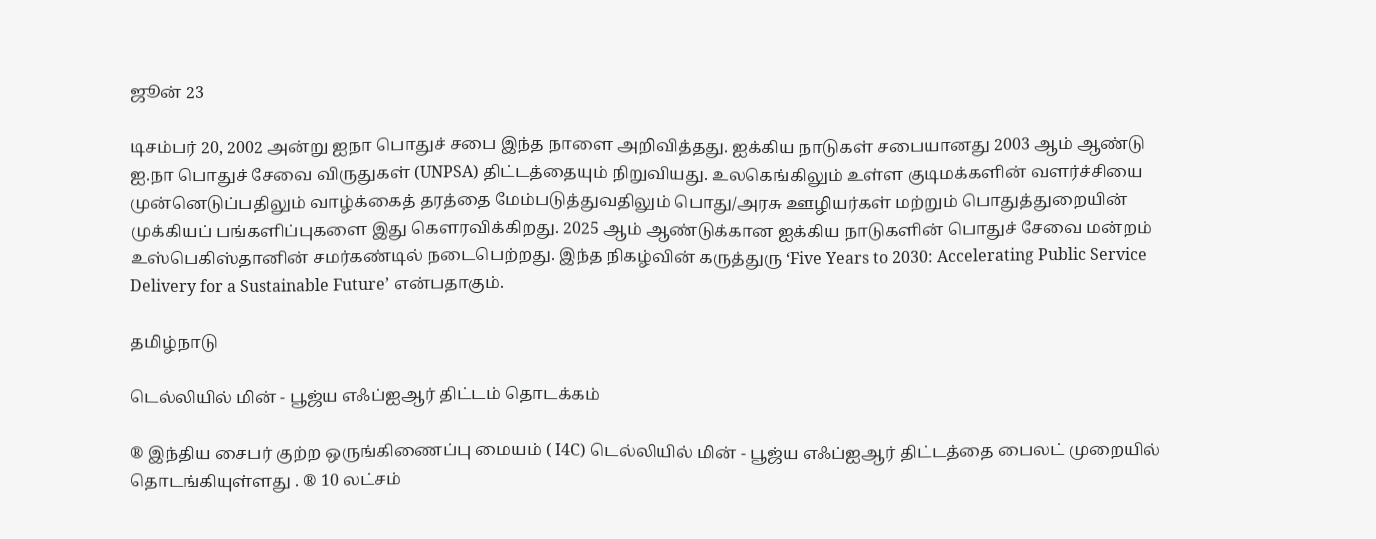ஜூன் 23

டிசம்பர் 20, 2002 அன்று ஐநா பொதுச் சபை இந்த நாளை அறிவித்தது. ஐக்கிய நாடுகள் சபையானது 2003 ஆம் ஆண்டு ஐ.நா பொதுச் சேவை விருதுகள் (UNPSA) திட்டத்தையும் நிறுவியது. உலகெங்கிலும் உள்ள குடிமக்களின் வளர்ச்சியை முன்னெடுப்பதிலும் வாழ்க்கைத் தரத்தை மேம்படுத்துவதிலும் பொது/அரசு ஊழியர்கள் மற்றும் பொதுத்துறையின் முக்கியப் பங்களிப்புகளை இது கௌரவிக்கிறது. 2025 ஆம் ஆண்டுக்கான ஐக்கிய நாடுகளின் பொதுச் சேவை மன்றம் உஸ்பெகிஸ்தானின் சமர்கண்டில் நடைபெற்றது. இந்த நிகழ்வின் கருத்துரு ‘Five Years to 2030: Accelerating Public Service Delivery for a Sustainable Future’ என்பதாகும்.

தமிழ்நாடு

டெல்லியில் மின் - பூஜ்ய எஃப்ஐஆர் திட்டம் தொடக்கம்

® இந்திய சைபர் குற்ற ஒருங்கிணைப்பு மையம் ( I4C) டெல்லியில் மின் - பூஜ்ய எஃப்ஐஆர் திட்டத்தை பைலட் முறையில் தொடங்கியுள்ளது . ® 10 லட்சம்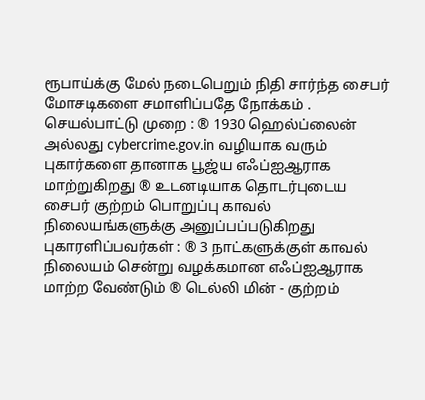ரூபாய்க்கு மேல் நடைபெறும் நிதி சார்ந்த சைபர் மோசடிகளை சமாளிப்பதே நோக்கம் . செயல்பாட்டு முறை : ® 1930 ஹெல்ப்லைன் அல்லது cybercrime.gov.in வழியாக வரும் புகார்களை தானாக பூஜ்ய எஃப்ஐஆராக மாற்றுகிறது ® உடனடியாக தொடர்புடைய சைபர் குற்றம் பொறுப்பு காவல் நிலையங்களுக்கு அனுப்பப்படுகிறது புகாரளிப்பவர்கள் : ® 3 நாட்களுக்குள் காவல் நிலையம் சென்று வழக்கமான எஃப்ஐஆராக மாற்ற வேண்டும் ® டெல்லி மின் - குற்றம்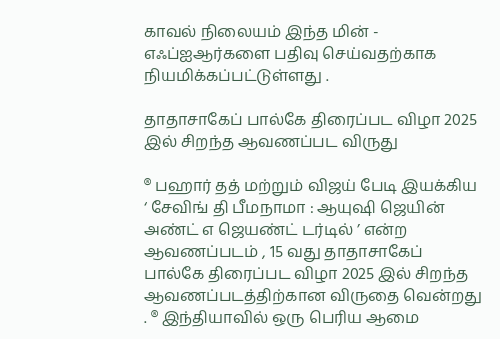காவல் நிலையம் இந்த மின் - எஃப்ஐஆர்களை பதிவு செய்வதற்காக நியமிக்கப்பட்டுள்ளது .

தாதாசாகேப் பால்கே திரைப்பட விழா 2025 இல் சிறந்த ஆவணப்பட விருது

® பஹார் தத் மற்றும் விஜய் பேடி இயக்கிய ‘ சேவிங் தி பீமநாமா : ஆயுஷி ஜெயின் அண்ட் எ ஜெயண்ட் டர்டில் ’ என்ற ஆவணப்படம் , 15 வது தாதாசாகேப் பால்கே திரைப்பட விழா 2025 இல் சிறந்த ஆவணப்படத்திற்கான விருதை வென்றது . ® இந்தியாவில் ஒரு பெரிய ஆமை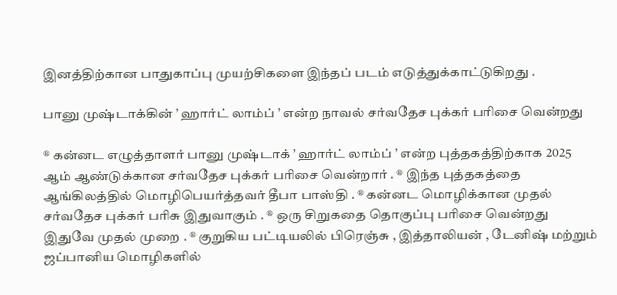இனத்திற்கான பாதுகாப்பு முயற்சிகளை இந்தப் படம் எடுத்துக்காட்டுகிறது .

பானு முஷ்டாக்கின் ’ ஹார்ட் லாம்ப் ’ என்ற நாவல் சர்வதேச புக்கர் பரிசை வென்றது

® கன்னட எழுத்தாளர் பானு முஷ்டாக் ’ ஹார்ட் லாம்ப் ’ என்ற புத்தகத்திற்காக 2025 ஆம் ஆண்டுக்கான சர்வதேச புக்கர் பரிசை வென்றார் . ® இந்த புத்தகத்தை ஆங்கிலத்தில் மொழிபெயர்த்தவர் தீபா பாஸ்தி . ® கன்னட மொழிக்கான முதல் சர்வதேச புக்கர் பரிசு இதுவாகும் . ® ஒரு சிறுகதை தொகுப்பு பரிசை வென்றது இதுவே முதல் முறை . ® குறுகிய பட்டியலில் பிரெஞ்சு , இத்தாலியன் , டேனிஷ் மற்றும் ஜப்பானிய மொழிகளில்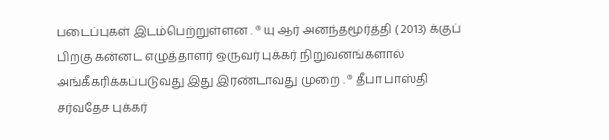படைப்புகள் இடம்பெற்றுள்ளன . ® யு ஆர் அனந்தமூர்த்தி ( 2013) க்குப் பிறகு கன்னட எழுத்தாளர் ஒருவர் புக்கர் நிறுவனங்களால் அங்கீகரிக்கப்படுவது இது இரண்டாவது முறை . ® தீபா பாஸ்தி சர்வதேச புக்கர்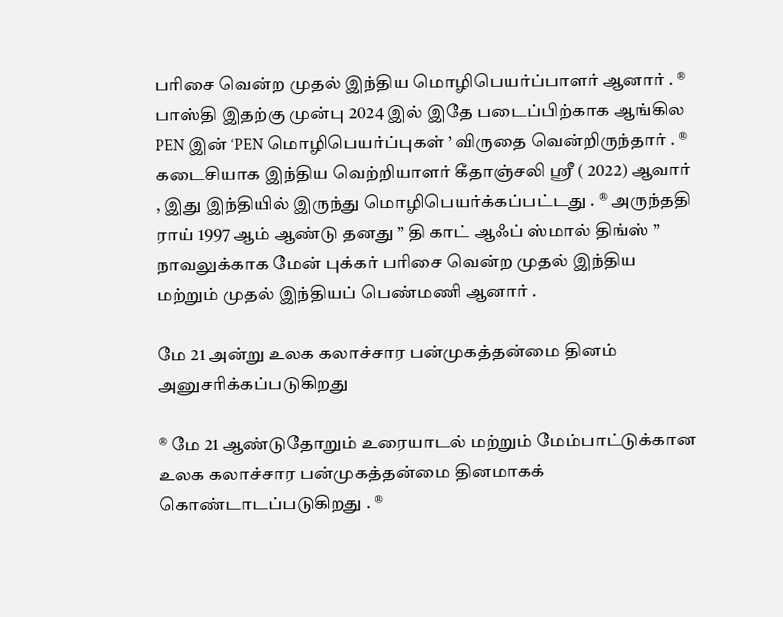பரிசை வென்ற முதல் இந்திய மொழிபெயர்ப்பாளர் ஆனார் . ® பாஸ்தி இதற்கு முன்பு 2024 இல் இதே படைப்பிற்காக ஆங்கில PEN இன் ‘PEN மொழிபெயர்ப்புகள் ’ விருதை வென்றிருந்தார் . ® கடைசியாக இந்திய வெற்றியாளர் கீதாஞ்சலி ஸ்ரீ ( 2022) ஆவார் , இது இந்தியில் இருந்து மொழிபெயர்க்கப்பட்டது . ® அருந்ததி ராய் 1997 ஆம் ஆண்டு தனது ” தி காட் ஆஃப் ஸ்மால் திங்ஸ் ” நாவலுக்காக மேன் புக்கர் பரிசை வென்ற முதல் இந்திய மற்றும் முதல் இந்தியப் பெண்மணி ஆனார் .

மே 21 அன்று உலக கலாச்சார பன்முகத்தன்மை தினம் அனுசரிக்கப்படுகிறது

® மே 21 ஆண்டுதோறும் உரையாடல் மற்றும் மேம்பாட்டுக்கான உலக கலாச்சார பன்முகத்தன்மை தினமாகக் கொண்டாடப்படுகிறது . ®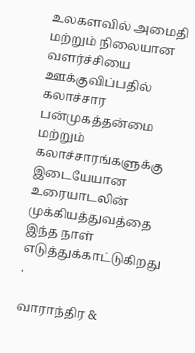உலகளவில் அமைதி மற்றும் நிலையான வளர்ச்சியை ஊக்குவிப்பதில் கலாச்சார பன்முகத்தன்மை மற்றும் கலாச்சாரங்களுக்கு இடையேயான உரையாடலின் முக்கியத்துவத்தை இந்த நாள் எடுத்துக்காட்டுகிறது .

வாராந்திர &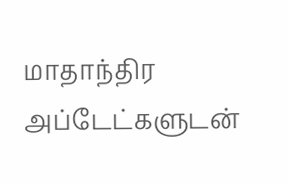மாதாந்திர அப்டேட்களுடன்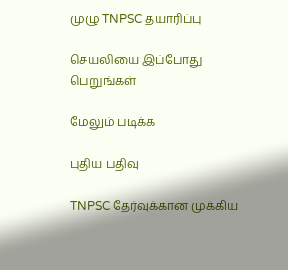முழு TNPSC தயாரிப்பு

செயலியை இப்போது பெறுங்கள்

மேலும் படிக்க

புதிய பதிவு

TNPSC தேர்வுக்கான முக்கிய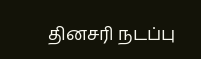தினசரி நடப்பு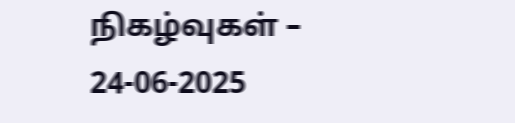நிகழ்வுகள் – 24-06-2025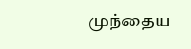முந்தைய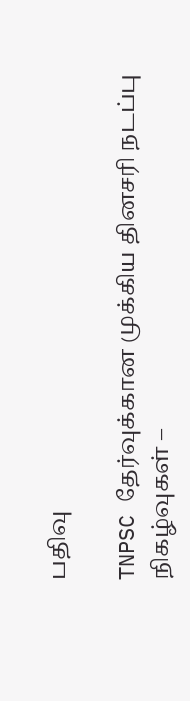பதிவு

TNPSC தேர்வுக்கான முக்கிய தினசரி நடப்பு நிகழ்வுகள் –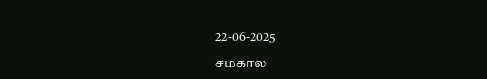22-06-2025

சமகால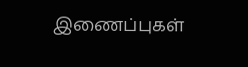இணைப்புகள்